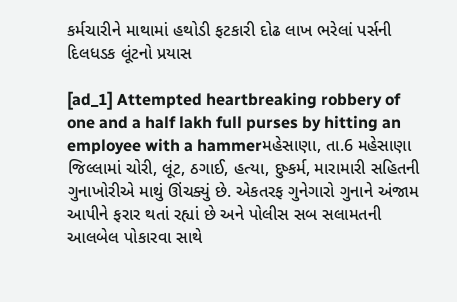કર્મચારીને માથામાં હથોડી ફટકારી દોઢ લાખ ભરેલાં પર્સની દિલધડક લૂંટનો પ્રયાસ

[ad_1] Attempted heartbreaking robbery of one and a half lakh full purses by hitting an employee with a hammerમહેસાણા, તા.6 મહેસાણા જિલ્લામાં ચોરી, લૂંટ, ઠગાઈ, હત્યા, દુષ્કર્મ, મારામારી સહિતની ગુનાખોરીએ માથું ઊંચક્યું છે. એકતરફ ગુનેગારો ગુનાને અંજામ આપીને ફરાર થતાં રહ્યાં છે અને પોલીસ સબ સલામતની આલબેલ પોકારવા સાથે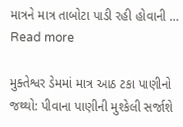માત્રને માત્ર તાબોટા પાડી રહી હોવાની … Read more

મુક્તેશ્વર ડેમમાં માત્ર આઠ ટકા પાણીનો જથ્થો: પીવાના પાણીની મુશ્કેલી સર્જાશે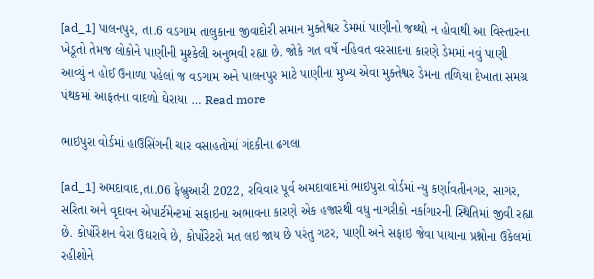[ad_1] પાલનપુર, તા.6 વડગામ તાલુકાના જીવાદોરી સમાન મુક્તેશ્વર ડેમમાં પાણીનો જથ્થો ન હોવાથી આ વિસ્તારના ખેડૂતો તેમજ લોકોને પાણીની મુશ્કેલી અનુભવી રહ્યા છે. જોકે ગત વર્ષે નહિવત વરસાદના કારણે ડેમમાં નવું પાણી આવ્યું ન હોઈ ઉનાળા પહેલાં જ વડગામ અને પાલનપુર માટે પાણીના મુખ્ય એવા મુક્તેશ્વર ડેમના તળિયા દેખાતા સમગ્ર પંથકમાં આફતના વાદળો ઘેરાયા … Read more

ભાઇપુરા વોર્ડમાં હાઉસિંગની ચાર વસાહતોમાં ગંદકીના ઢગલા

[ad_1] અમદાવાદ,તા.06 ફેબ્રુઆરી 2022, રવિવાર પૂર્વ અમદાવાદમાં ભાઇપુરા વોર્ડમાં ન્યુ કર્ણાવતીનગર, સાગર, સરિતા અને વૃદાવન એપાર્ટમેન્ટમાં સફાઇના અભાવના કારણે એક હજારથી વધુ નાગરીકો નર્કાગારની સ્થિતિમાં જીવી રહ્યા છે. કોર્પોરેશન વેરા ઉઘરાવે છે, કોર્પોરેટરો મત લઇ જાય છે પરંતુ ગટર, પાણી અને સફાઇ જેવા પાયાના પ્રશ્નોના ઉકેલમાં રહીશોને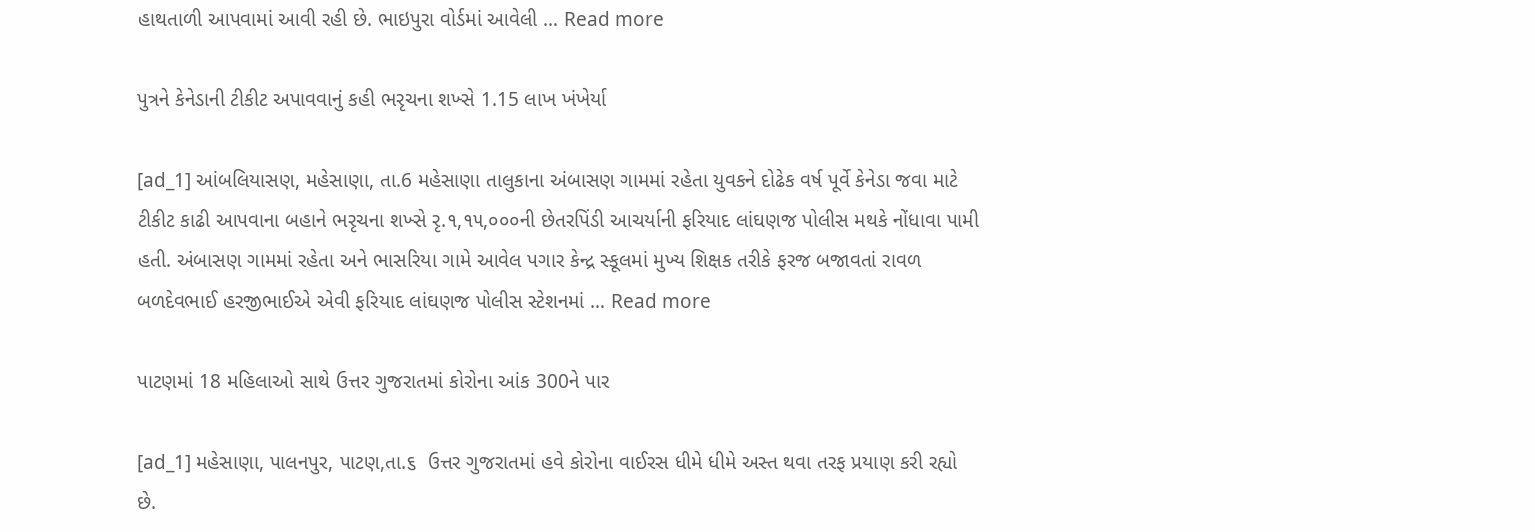હાથતાળી આપવામાં આવી રહી છે. ભાઇપુરા વોર્ડમાં આવેલી … Read more

પુત્રને કેનેડાની ટીકીટ અપાવવાનું કહી ભરૃચના શખ્સે 1.15 લાખ ખંખેર્યા

[ad_1] આંબલિયાસણ, મહેસાણા, તા.6 મહેસાણા તાલુકાના અંબાસણ ગામમાં રહેતા યુવકને દોઢેક વર્ષ પૂર્વે કેનેડા જવા માટે ટીકીટ કાઢી આપવાના બહાને ભરૃચના શખ્સે રૃ.૧,૧૫,૦૦૦ની છેતરપિંડી આચર્યાની ફરિયાદ લાંઘણજ પોલીસ મથકે નોંધાવા પામી હતી. અંબાસણ ગામમાં રહેતા અને ભાસરિયા ગામે આવેલ પગાર કેન્દ્ર સ્કૂલમાં મુખ્ય શિક્ષક તરીકે ફરજ બજાવતાં રાવળ બળદેવભાઈ હરજીભાઈએ એવી ફરિયાદ લાંઘણજ પોલીસ સ્ટેશનમાં … Read more

પાટણમાં 18 મહિલાઓ સાથે ઉત્તર ગુજરાતમાં કોરોના આંક 300ને પાર

[ad_1] મહેસાણા, પાલનપુર, પાટણ,તા.૬  ઉત્તર ગુજરાતમાં હવે કોરોના વાઈરસ ધીમે ધીમે અસ્ત થવા તરફ પ્રયાણ કરી રહ્યો છે.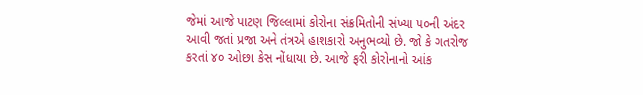જેમાં આજે પાટણ જિલ્લામાં કોરોના સંક્રમિતોની સંખ્યા ૫૦ની અંદર આવી જતાં પ્રજા અને તંત્રએ હાશકારો અનુભવ્યો છે. જો કે ગતરોજ કરતાં ૪૦ ઓછા કેસ નોંધાયા છે. આજે ફરી કોરોનાનો આંક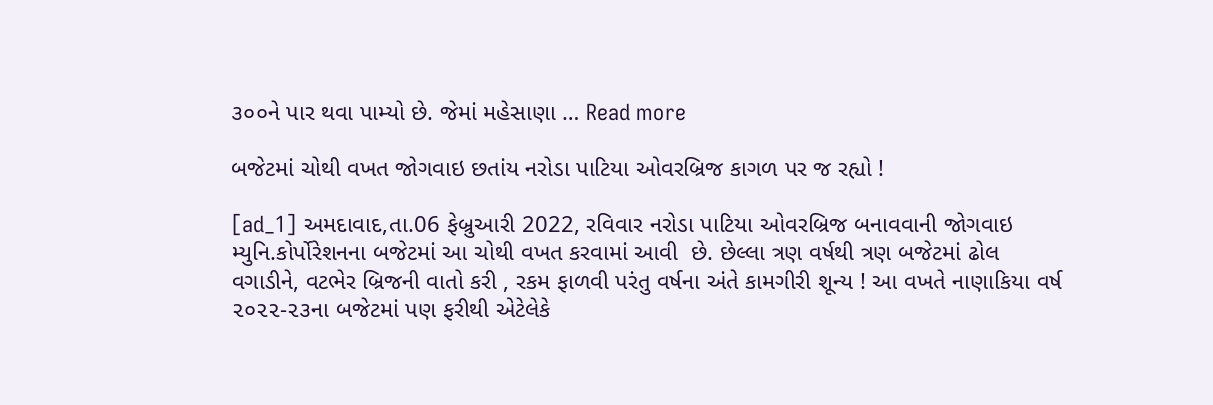૩૦૦ને પાર થવા પામ્યો છે. જેમાં મહેસાણા … Read more

બજેટમાં ચોથી વખત જોગવાઇ છતાંય નરોડા પાટિયા ઓવરબ્રિજ કાગળ પર જ રહ્યો !

[ad_1] અમદાવાદ,તા.06 ફેબ્રુઆરી 2022, રવિવાર નરોડા પાટિયા ઓવરબ્રિજ બનાવવાની જોગવાઇ મ્યુનિ.કોર્પોરેશનના બજેટમાં આ ચોથી વખત કરવામાં આવી  છે. છેલ્લા ત્રણ વર્ષથી ત્રણ બજેટમાં ઢોલ વગાડીને, વટભેર બ્રિજની વાતો કરી , રકમ ફાળવી પરંતુ વર્ષના અંતે કામગીરી શૂન્ય ! આ વખતે નાણાકિયા વર્ષ ૨૦૨૨-૨૩ના બજેટમાં પણ ફરીથી એટેલેકે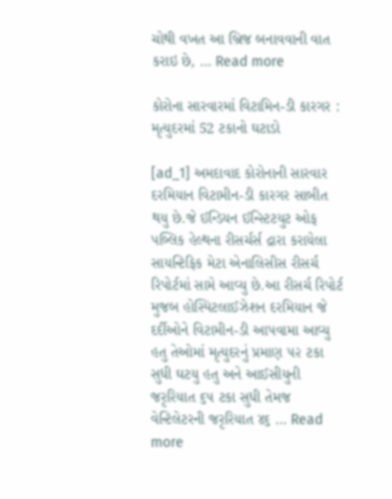ચોથી વખત આ બ્રિજ બનાવવાની વાત કરાઇ છે, … Read more

કોરોના સારવારમાં વિટામિન-ડી કારગર : મૃત્યુદરમાં 52 ટકાનો ઘટાડો

[ad_1] અમદાવાદ કોરોનાની સારવાર દરમિયાન વિટામીન-ડી કારગર સાબીત થયુ છે.જે ઈન્ડિયન ઈન્સ્ટિટયુટ ઓફ પબ્લિક હેલ્થના રીસર્ચર્સ દ્રારા કરાયેલા સાયન્ટિફિક મેટા એનાલિસીસ રીસર્ચ રિપોર્ટમાં સામે આવ્યુ છે.આ રીસર્ચ રિપોર્ટ મુજબ હોસ્પિટલાઈઝેશન દરમિયાન જે દર્દીઓને વિટામીન-ડી આપવામા આવ્યુ હતુ તેઓમાં મૃત્યુદરનું પ્રમાણ ૫૨ ટકા સુધી ઘટયુ હતુ અને આઈસીયુની જરૃરિયાત ૬૫ ટકા સુધી તેમજ વેન્ટિલેટરની જરૃરિયાત ૪૬ … Read more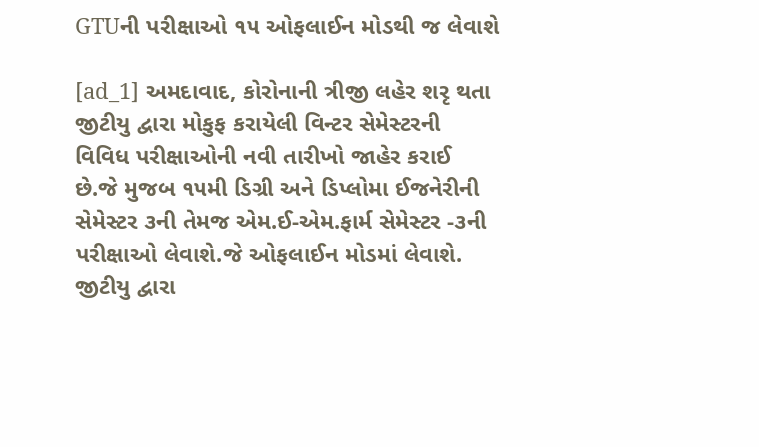GTUની પરીક્ષાઓ ૧૫ ઓફલાઈન મોડથી જ લેવાશે

[ad_1] અમદાવાદ, કોરોનાની ત્રીજી લહેર શરૃ થતા જીટીયુ દ્વારા મોકુફ કરાયેલી વિન્ટર સેમેસ્ટરની વિવિધ પરીક્ષાઓની નવી તારીખો જાહેર કરાઈ છે.જે મુજબ ૧૫મી ડિગ્રી અને ડિપ્લોમા ઈજનેરીની સેમેસ્ટર ૩ની તેમજ એમ.ઈ-એમ.ફાર્મ સેમેસ્ટર -૩ની પરીક્ષાઓ લેવાશે.જે ઓફલાઈન મોડમાં લેવાશે. જીટીયુ દ્વારા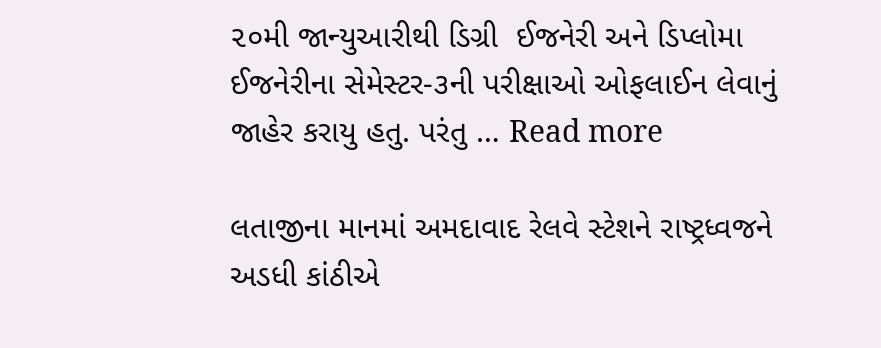૨૦મી જાન્યુઆરીથી ડિગ્રી  ઈજનેરી અને ડિપ્લોમા ઈજનેરીના સેમેસ્ટર-૩ની પરીક્ષાઓ ઓફલાઈન લેવાનું જાહેર કરાયુ હતુ. પરંતુ … Read more

લતાજીના માનમાં અમદાવાદ રેલવે સ્ટેશને રાષ્ટ્રધ્વજને અડધી કાંઠીએ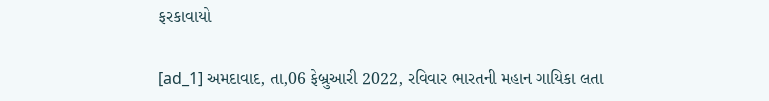ફરકાવાયો

[ad_1] અમદાવાદ, તા,06 ફેબ્રુઆરી 2022, રવિવાર ભારતની મહાન ગાયિકા લતા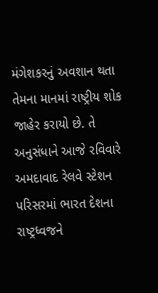મંગેશકરનું અવશાન થતા તેમના માનમાં રાષ્ટ્રીય શોક જાહેર કરાયો છે. તે અનુસંધાને આજે રવિવારે અમદાવાદ રેલવે સ્ટેશન પરિસરમાં ભારત દેશના રાષ્ટ્રધ્વજને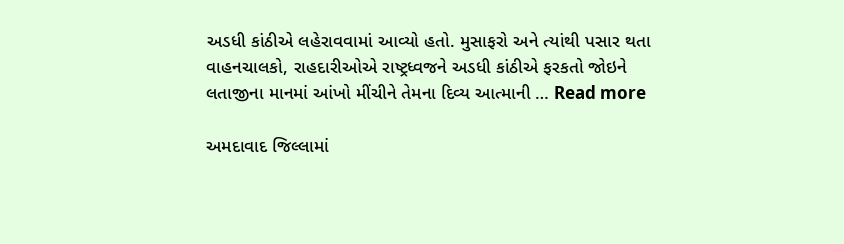અડધી કાંઠીએ લહેરાવવામાં આવ્યો હતો. મુસાફરો અને ત્યાંથી પસાર થતા વાહનચાલકો, રાહદારીઓએ રાષ્ટ્રધ્વજને અડધી કાંઠીએ ફરકતો જોઇને લતાજીના માનમાં આંખો મીંચીને તેમના દિવ્ય આત્માની … Read more

અમદાવાદ જિલ્લામાં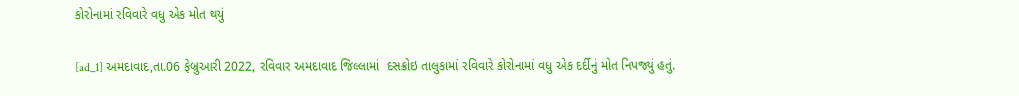કોરોનામાં રવિવારે વધુ એક મોત થયું

[ad_1] અમદાવાદ,તા.06 ફેબ્રુઆરી 2022, રવિવાર અમદાવાદ જિલ્લામાં  દસક્રોઇ તાલુકામાં રવિવારે કોરોનામાં વધુ એક દર્દીનું મોત નિપજ્યું હતું.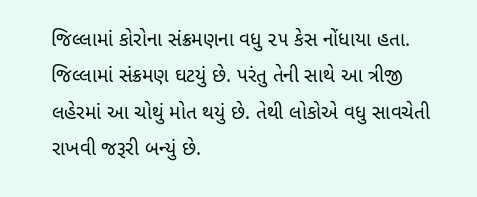જિલ્લામાં કોરોના સંક્રમણના વધુ ૨૫ કેસ નોંધાયા હતા. જિલ્લામાં સંક્રમણ ઘટયું છે. પરંતુ તેની સાથે આ ત્રીજી લહેરમાં આ ચોથું મોત થયું છે. તેથી લોકોએ વધુ સાવચેતી રાખવી જરૂરી બન્યું છે.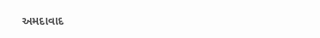અમદાવાદ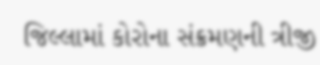જિલ્લામાં કોરોના સંક્રમણની ત્રીજી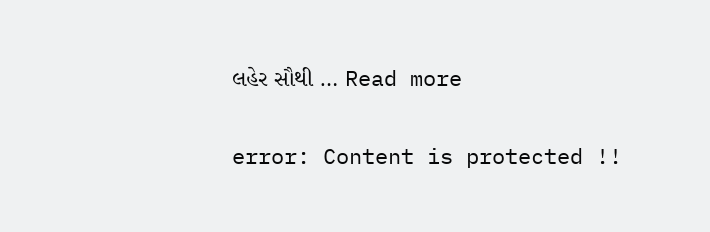લહેર સૌથી … Read more

error: Content is protected !!